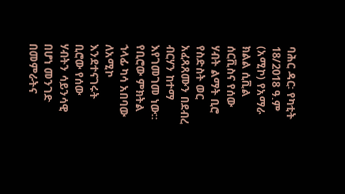ባሕር ዳር፡ የካቲት 18/2018 ዓ.ም (አሚኮ) የአማራ ክልል ሲቪል ሰርቪስና የሰው ሃብት ልማት ቢሮ የስድስት ወር አፈጻጸሙን በደብረ ብርሃን ከተማ እየገመገመ ነው።
የቢሮው ምክትል ኀላፊ ካሳ አበባው ለአሚኮ እንደተናገሩት ቢሮው የሰው ሃብትን ሳይንሳዊ በሆነ መንገድ በመምራትና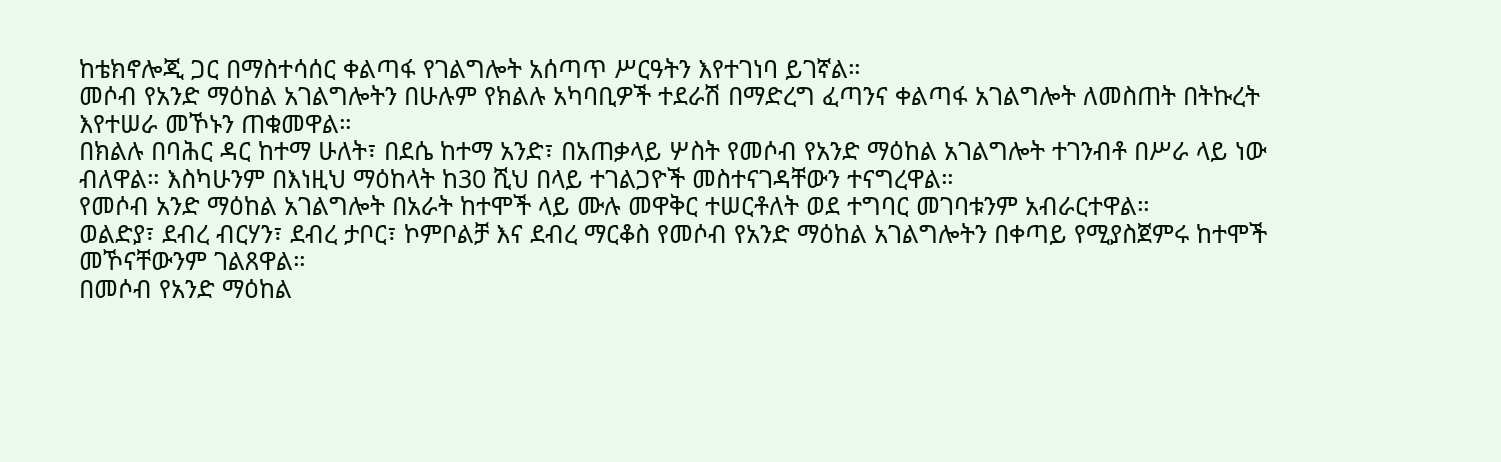ከቴክኖሎጂ ጋር በማስተሳሰር ቀልጣፋ የገልግሎት አሰጣጥ ሥርዓትን እየተገነባ ይገኛል።
መሶብ የአንድ ማዕከል አገልግሎትን በሁሉም የክልሉ አካባቢዎች ተደራሽ በማድረግ ፈጣንና ቀልጣፋ አገልግሎት ለመስጠት በትኩረት እየተሠራ መኾኑን ጠቁመዋል።
በክልሉ በባሕር ዳር ከተማ ሁለት፣ በደሴ ከተማ አንድ፣ በአጠቃላይ ሦስት የመሶብ የአንድ ማዕከል አገልግሎት ተገንብቶ በሥራ ላይ ነው ብለዋል። እስካሁንም በእነዚህ ማዕከላት ከ30 ሺህ በላይ ተገልጋዮች መስተናገዳቸውን ተናግረዋል።
የመሶብ አንድ ማዕከል አገልግሎት በአራት ከተሞች ላይ ሙሉ መዋቅር ተሠርቶለት ወደ ተግባር መገባቱንም አብራርተዋል።
ወልድያ፣ ደብረ ብርሃን፣ ደብረ ታቦር፣ ኮምቦልቻ እና ደብረ ማርቆስ የመሶብ የአንድ ማዕከል አገልግሎትን በቀጣይ የሚያስጀምሩ ከተሞች መኾናቸውንም ገልጸዋል።
በመሶብ የአንድ ማዕከል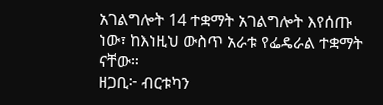አገልግሎት 14 ተቋማት አገልግሎት እየሰጡ ነው፣ ከእነዚህ ውስጥ አራቱ የፌዴራል ተቋማት ናቸው።
ዘጋቢ፦ ብርቱካን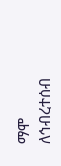ማሞ
ለኅብረተሰብ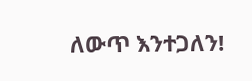ለውጥ እንተጋለን!